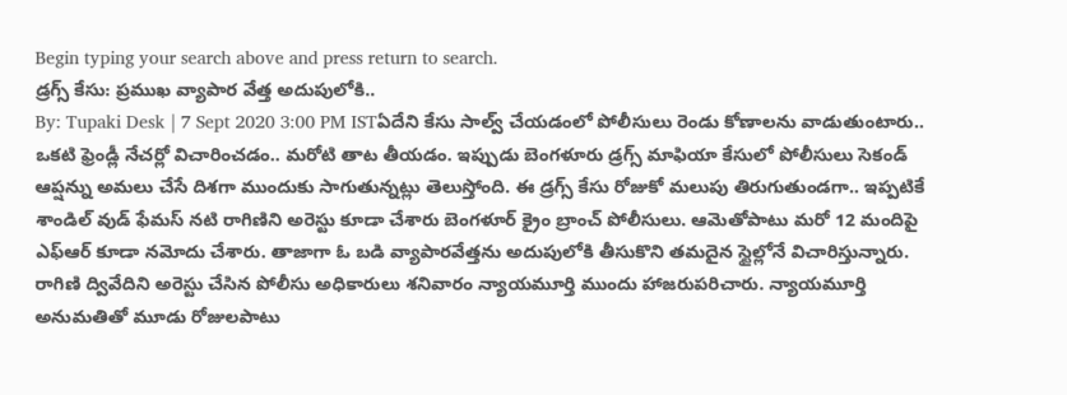Begin typing your search above and press return to search.
డ్రగ్స్ కేసు: ప్రముఖ వ్యాపార వేత్త అదుపులోకి..
By: Tupaki Desk | 7 Sept 2020 3:00 PM ISTఏదేని కేసు సాల్వ్ చేయడంలో పోలీసులు రెండు కోణాలను వాడుతుంటారు.. ఒకటి ఫ్రెండ్లీ నేచర్లో విచారించడం.. మరోటి తాట తీయడం. ఇప్పుడు బెంగళూరు డ్రగ్స్ మాఫియా కేసులో పోలీసులు సెకండ్ ఆప్షన్ను అమలు చేసే దిశగా ముందుకు సాగుతున్నట్లు తెలుస్తోంది. ఈ డ్రగ్స్ కేసు రోజుకో మలుపు తిరుగుతుండగా.. ఇప్పటికే శాండిల్ వుడ్ ఫేమస్ నటి రాగిణిని అరెస్టు కూడా చేశారు బెంగళూర్ క్రైం బ్రాంచ్ పోలీసులు. ఆమెతోపాటు మరో 12 మందిపై ఎఫ్ఆర్ కూడా నమోదు చేశారు. తాజాగా ఓ బడి వ్యాపారవేత్తను అదుపులోకి తీసుకొని తమదైన స్టైల్లోనే విచారిస్తున్నారు.
రాగిణి ద్వివేదిని అరెస్టు చేసిన పోలీసు అధికారులు శనివారం న్యాయమూర్తి ముందు హాజరుపరిచారు. న్యాయమూర్తి అనుమతితో మూడు రోజులపాటు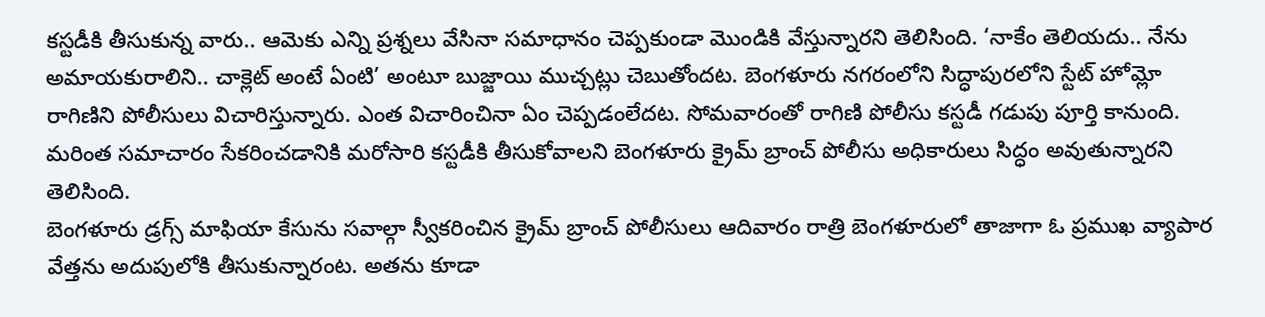కస్టడీకి తీసుకున్న వారు.. ఆమెకు ఎన్ని ప్రశ్నలు వేసినా సమాధానం చెప్పకుండా మొండికి వేస్తున్నారని తెలిసింది. ‘నాకేం తెలియదు.. నేను అమాయకురాలిని.. చాక్లెట్ అంటే ఏంటి’ అంటూ బుజ్జాయి ముచ్చట్లు చెబుతోందట. బెంగళూరు నగరంలోని సిద్ధాపురలోని స్టేట్ హోమ్లో రాగిణిని పోలీసులు విచారిస్తున్నారు. ఎంత విచారించినా ఏం చెప్పడంలేదట. సోమవారంతో రాగిణి పోలీసు కస్టడీ గడుపు పూర్తి కానుంది. మరింత సమాచారం సేకరించడానికి మరోసారి కస్టడీకి తీసుకోవాలని బెంగళూరు క్రైమ్ బ్రాంచ్ పోలీసు అధికారులు సిద్ధం అవుతున్నారని తెలిసింది.
బెంగళూరు డ్రగ్స్ మాఫియా కేసును సవాల్గా స్వీకరించిన క్రైమ్ బ్రాంచ్ పోలీసులు ఆదివారం రాత్రి బెంగళూరులో తాజాగా ఓ ప్రముఖ వ్యాపార వేత్తను అదుపులోకి తీసుకున్నారంట. అతను కూడా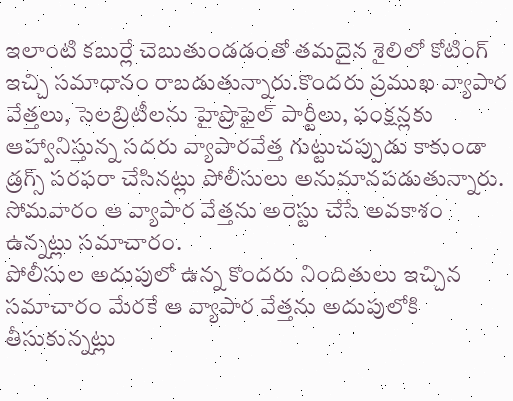ఇలాంటి కబుర్లే చెబుతుండడంతో తమదైన శైలిలో కోటింగ్ ఇచ్చి సమాధానం రాబడుతున్నారు.కొందరు ప్రముఖ వ్యాపార వేత్తలు, సెలబ్రిటీలను హైప్రొఫైల్ పార్టీలు, ఫంక్షన్లకు ఆహ్వానిస్తున్న సదరు వ్యాపారవేత్త గుట్టుచప్పుడు కాకుండా డ్రగ్స్ సరఫరా చేసినట్లు పోలీసులు అనుమానపడుతున్నారు. సోమవారం ఆ వ్యాపార వేత్తను అరెస్టు చేసే అవకాశం ఉన్నట్లు సమాచారం.
పోలీసుల అదుపులో ఉన్న కొందరు నిందితులు ఇచ్చిన సమాచారం మేరకే ఆ వ్యాపార వేత్తను అదుపులోకి తీసుకున్నట్లు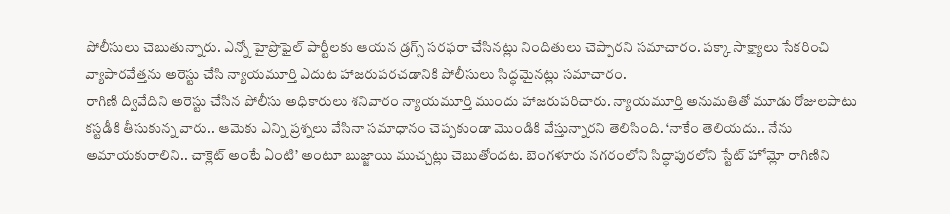పోలీసులు చెబుతున్నారు. ఎన్నో హైప్రొఫైల్ పార్టీలకు ఆయన డ్రగ్స్ సరఫరా చేసినట్లు నిందితులు చెప్పారని సమాచారం. పక్కా సాక్ష్యాలు సేకరించి వ్యాపారవేత్తను అరెస్టు చేసి న్యాయమూర్తి ఎదుట హాజరుపరచడానికి పోలీసులు సిద్ధమైనట్లు సమాచారం.
రాగిణి ద్వివేదిని అరెస్టు చేసిన పోలీసు అధికారులు శనివారం న్యాయమూర్తి ముందు హాజరుపరిచారు. న్యాయమూర్తి అనుమతితో మూడు రోజులపాటు కస్టడీకి తీసుకున్న వారు.. ఆమెకు ఎన్ని ప్రశ్నలు వేసినా సమాధానం చెప్పకుండా మొండికి వేస్తున్నారని తెలిసింది. ‘నాకేం తెలియదు.. నేను అమాయకురాలిని.. చాక్లెట్ అంటే ఏంటి’ అంటూ బుజ్జాయి ముచ్చట్లు చెబుతోందట. బెంగళూరు నగరంలోని సిద్ధాపురలోని స్టేట్ హోమ్లో రాగిణిని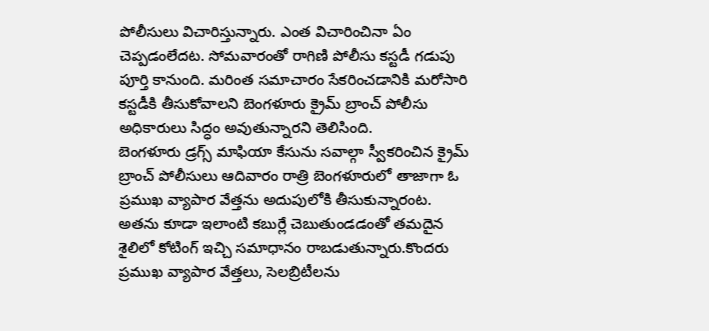పోలీసులు విచారిస్తున్నారు. ఎంత విచారించినా ఏం చెప్పడంలేదట. సోమవారంతో రాగిణి పోలీసు కస్టడీ గడుపు పూర్తి కానుంది. మరింత సమాచారం సేకరించడానికి మరోసారి కస్టడీకి తీసుకోవాలని బెంగళూరు క్రైమ్ బ్రాంచ్ పోలీసు అధికారులు సిద్ధం అవుతున్నారని తెలిసింది.
బెంగళూరు డ్రగ్స్ మాఫియా కేసును సవాల్గా స్వీకరించిన క్రైమ్ బ్రాంచ్ పోలీసులు ఆదివారం రాత్రి బెంగళూరులో తాజాగా ఓ ప్రముఖ వ్యాపార వేత్తను అదుపులోకి తీసుకున్నారంట. అతను కూడా ఇలాంటి కబుర్లే చెబుతుండడంతో తమదైన శైలిలో కోటింగ్ ఇచ్చి సమాధానం రాబడుతున్నారు.కొందరు ప్రముఖ వ్యాపార వేత్తలు, సెలబ్రిటీలను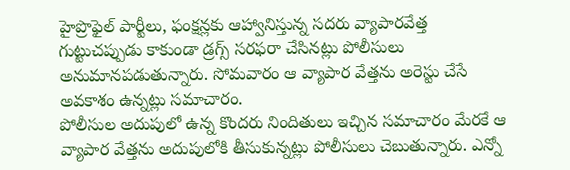హైప్రొఫైల్ పార్టీలు, ఫంక్షన్లకు ఆహ్వానిస్తున్న సదరు వ్యాపారవేత్త గుట్టుచప్పుడు కాకుండా డ్రగ్స్ సరఫరా చేసినట్లు పోలీసులు అనుమానపడుతున్నారు. సోమవారం ఆ వ్యాపార వేత్తను అరెస్టు చేసే అవకాశం ఉన్నట్లు సమాచారం.
పోలీసుల అదుపులో ఉన్న కొందరు నిందితులు ఇచ్చిన సమాచారం మేరకే ఆ వ్యాపార వేత్తను అదుపులోకి తీసుకున్నట్లు పోలీసులు చెబుతున్నారు. ఎన్నో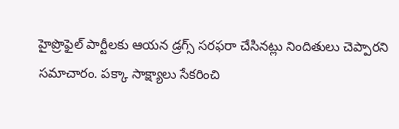హైప్రొఫైల్ పార్టీలకు ఆయన డ్రగ్స్ సరఫరా చేసినట్లు నిందితులు చెప్పారని సమాచారం. పక్కా సాక్ష్యాలు సేకరించి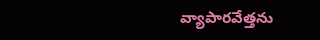వ్యాపారవేత్తను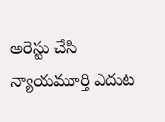అరెస్టు చేసి న్యాయమూర్తి ఎదుట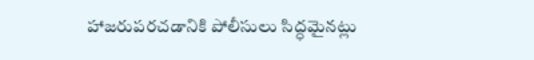హాజరుపరచడానికి పోలీసులు సిద్ధమైనట్లు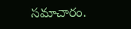సమాచారం.